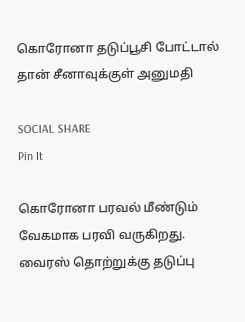கொரோனா தடுப்பூசி போட்டால் தான் சீனாவுக்குள் அனுமதி

SOCIAL SHARE
Pin It

கொரோனா பரவல் மீண்டும் வேகமாக பரவி வருகிறது. வைரஸ் தொற்றுக்கு தடுப்பு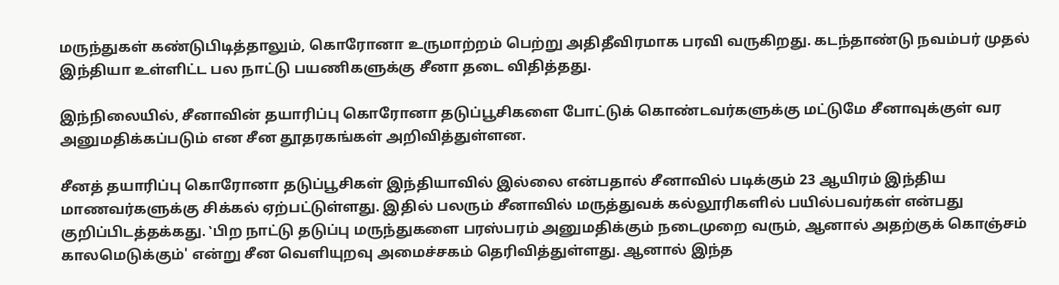மருந்துகள் கண்டுபிடித்தாலும், கொரோனா உருமாற்றம் பெற்று அதிதீவிரமாக பரவி வருகிறது. கடந்தாண்டு நவம்பர் முதல் இந்தியா உள்ளிட்ட பல நாட்டு பயணிகளுக்கு சீனா தடை விதித்தது.

இந்நிலையில், சீனாவின் தயாரிப்பு கொரோனா தடுப்பூசிகளை போட்டுக் கொண்டவர்களுக்கு மட்டுமே சீனாவுக்குள் வர அனுமதிக்கப்படும் என சீன தூதரகங்கள் அறிவித்துள்ளன.

சீனத் தயாரிப்பு கொரோனா தடுப்பூசிகள் இந்தியாவில் இல்லை என்பதால் சீனாவில் படிக்கும் 23 ஆயிரம் இந்திய மாணவர்களுக்கு சிக்கல் ஏற்பட்டுள்ளது. இதில் பலரும் சீனாவில் மருத்துவக் கல்லூரிகளில் பயில்பவர்கள் என்பது குறிப்பிடத்தக்கது. ‛பிற நாட்டு தடுப்பு மருந்துகளை பரஸ்பரம் அனுமதிக்கும் நடைமுறை வரும், ஆனால் அதற்குக் கொஞ்சம் காலமெடுக்கும்' என்று சீன வெளியுறவு அமைச்சகம் தெரிவித்துள்ளது. ஆனால் இந்த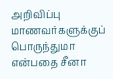அறிவிப்பு மாணவர்களுக்குப் பொருந்துமா என்பதை சீனா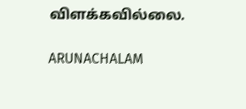விளக்கவில்லை.

ARUNACHALAM